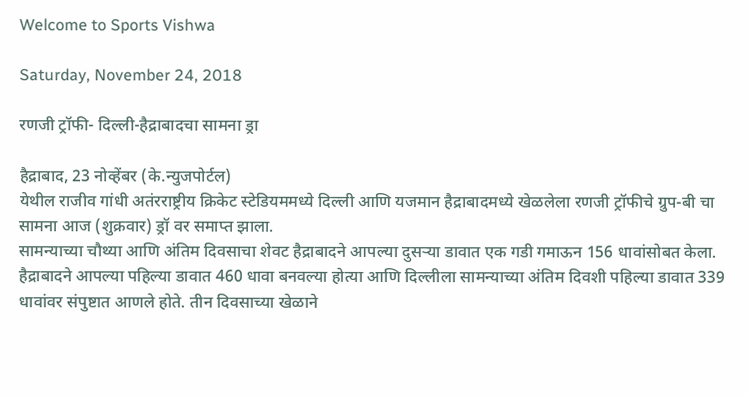Welcome to Sports Vishwa

Saturday, November 24, 2018

रणजी ट्रॉफी- दिल्ली-हैद्राबादचा सामना ड्रा

हैद्राबाद, 23 नोव्हेंबर (के.न्युजपोर्टल)
येथील राजीव गांधी अतंरराष्ट्रीय क्रिकेट स्टेडियममध्ये दिल्ली आणि यजमान हैद्राबादमध्ये खेळलेला रणजी ट्रॉफीचे ग्रुप-बी चा सामना आज (शुक्रवार) ड्रॉ वर समाप्त झाला.
सामन्याच्या चौथ्या आणि अंतिम दिवसाचा शेवट हैद्राबादने आपल्या दुसर्‍या डावात एक गडी गमाऊन 156 धावांसोबत केला.
हैद्राबादने आपल्या पहिल्या डावात 460 धावा बनवल्या होत्या आणि दिल्लीला सामन्याच्या अंतिम दिवशी पहिल्या डावात 339 धावांवर संपुष्टात आणले होते. तीन दिवसाच्या खेळाने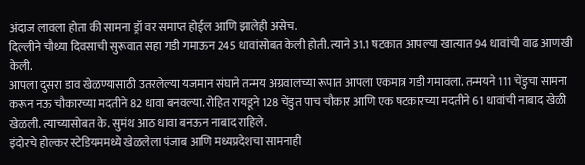अंदाज लावला होता की सामना ड्रॉ वर समाप्त होईल आणि झालेही असेच.
दिल्लीने चौथ्या दिवसाची सुरूवात सहा गडी गमाऊन 245 धावांसोबत केली होती. त्याने 31.1 षटकात आपल्या खात्यात 94 धावांची वाढ आणखी केली.
आपला दुसरा डाव खेळण्यासाठी उतरलेल्या यजमान संघाने तन्मय अग्रवालच्या रूपात आपला एकमात्र गडी गमावला. तन्मयने 111 चेंडुचा सामना करून नऊ चौकारच्या मदतीने 82 धावा बनवल्या. रोहित रायडूने 128 चेंडुत पाच चौकार आणि एक षटकारच्या मदतीने 61 धावांची नाबाद खेळी खेळली. त्याच्यासोबत के. सुमंथ आठ धावा बनऊन नाबाद राहिले.
इंदोरचे होल्कर स्टेडियममध्ये खेळलेला पंजाब आणि मध्यप्रदेशचा सामनाही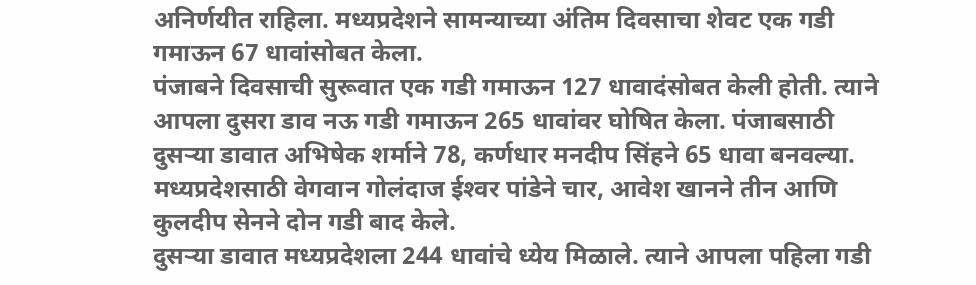अनिर्णयीत राहिला. मध्यप्रदेशने सामन्याच्या अंतिम दिवसाचा शेवट एक गडी गमाऊन 67 धावांसोबत केला.
पंजाबने दिवसाची सुरूवात एक गडी गमाऊन 127 धावादंसोबत केली होती. त्याने आपला दुसरा डाव नऊ गडी गमाऊन 265 धावांवर घोषित केला. पंजाबसाठी दुसर्‍या डावात अभिषेक शर्माने 78, कर्णधार मनदीप सिंहने 65 धावा बनवल्या. मध्यप्रदेशसाठी वेगवान गोलंदाज ईश्‍वर पांडेने चार, आवेश खानने तीन आणि कुलदीप सेनने दोन गडी बाद केले.
दुसर्‍या डावात मध्यप्रदेशला 244 धावांचे ध्येय मिळाले. त्याने आपला पहिला गडी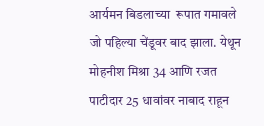आर्यमन बिडलाच्या  रूपात गमावले जो पहिल्या चेंडूवर बाद झाला. येथून मोहनीश मिश्रा 34 आणि रजत पाटीदार 25 धावांवर नाबाद राहून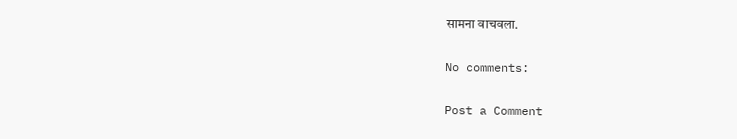सामना वाचवला.

No comments:

Post a Comment